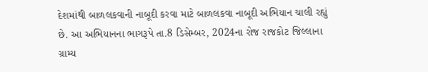દેશમાંથી બાળલકવાની નાબૂદી કરવા માટે બાળલકવા નાબૂદી અભિયાન ચાલી રહ્યું છે. આ અભિયાનના ભાગરૂપે તા.8 ડિસેમ્બર, 2024ના રોજ રાજકોટ જિલ્લાના ગ્રામ્ય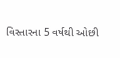વિસ્તારના 5 વર્ષથી ઓછી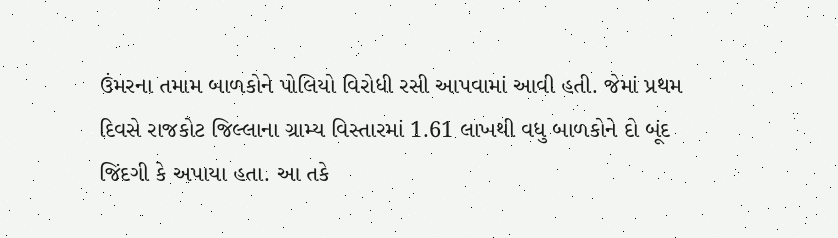ઉંમરના તમામ બાળકોને પોલિયો વિરોધી રસી આપવામાં આવી હતી. જેમાં પ્રથમ દિવસે રાજકોટ જિલ્લાના ગ્રામ્ય વિસ્તારમાં 1.61 લાખથી વધુ બાળકોને દો બૂંદ જિંદગી કે અપાયા હતા. આ તકે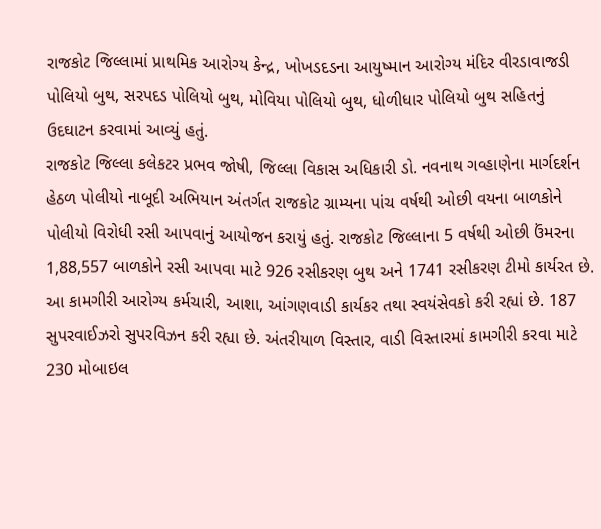રાજકોટ જિલ્લામાં પ્રાથમિક આરોગ્ય કેન્દ્ર, ખોખડદડના આયુષ્માન આરોગ્ય મંદિર વીરડાવાજડી પોલિયો બુથ, સરપદડ પોલિયો બુથ, મોવિયા પોલિયો બુથ, ધોળીધાર પોલિયો બુથ સહિતનું ઉદઘાટન કરવામાં આવ્યું હતું.
રાજકોટ જિલ્લા કલેકટર પ્રભવ જોષી, જિલ્લા વિકાસ અધિકારી ડો. નવનાથ ગવ્હાણેના માર્ગદર્શન હેઠળ પોલીયો નાબૂદી અભિયાન અંતર્ગત રાજકોટ ગ્રામ્યના પાંચ વર્ષથી ઓછી વયના બાળકોને પોલીયો વિરોધી રસી આપવાનું આયોજન કરાયું હતું. રાજકોટ જિલ્લાના 5 વર્ષથી ઓછી ઉંમરના 1,88,557 બાળકોને રસી આપવા માટે 926 રસીકરણ બુથ અને 1741 રસીકરણ ટીમો કાર્યરત છે. આ કામગીરી આરોગ્ય કર્મચારી, આશા, આંગણવાડી કાર્યકર તથા સ્વયંસેવકો કરી રહ્યાં છે. 187 સુપરવાઈઝરો સુપરવિઝન કરી રહ્યા છે. અંતરીયાળ વિસ્તાર, વાડી વિસ્તારમાં કામગીરી કરવા માટે 230 મોબાઇલ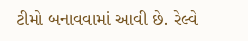ટીમો બનાવવામાં આવી છે. રેલ્વે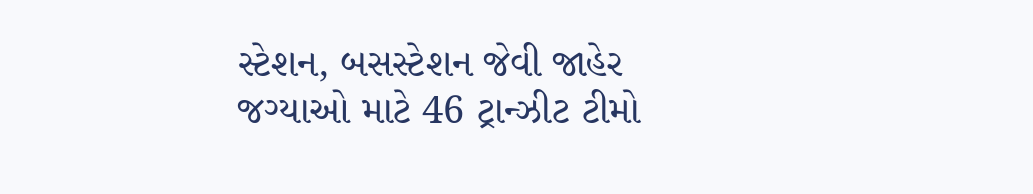સ્ટેશન, બસસ્ટેશન જેવી જાહેર જગ્યાઓ માટે 46 ટ્રાન્ઝીટ ટીમો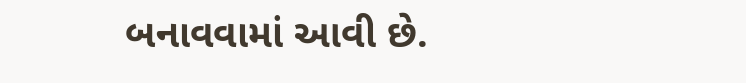બનાવવામાં આવી છે.